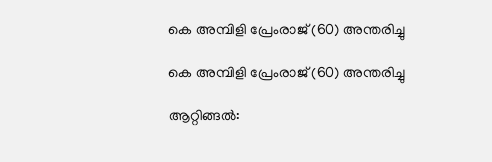കെ അമ്പിളി പ്രേംരാജ് (60) അന്തരിച്ചു

കെ അമ്പിളി പ്രേംരാജ് (60) അന്തരിച്ചു

ആറ്റിങ്ങൽ: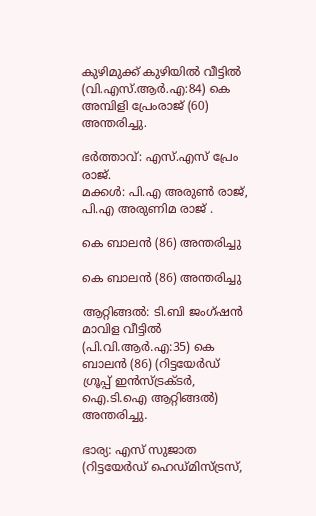കുഴിമുക്ക് കുഴിയിൽ വീട്ടിൽ (വി.എസ്.ആർ.എ:84) കെ അമ്പിളി പ്രേംരാജ് (60) അന്തരിച്ചു.

ഭർത്താവ്: എസ്.എസ് പ്രേം രാജ്.
മക്കൾ: പി.എ അരുൺ രാജ്, പി.എ അരുണിമ രാജ് .

കെ ബാലൻ (86) അന്തരിച്ചു

കെ ബാലൻ (86) അന്തരിച്ചു

ആറ്റിങ്ങൽ: ടി.ബി ജംഗ്ഷൻ മാവിള വീട്ടിൽ (പി.വി.ആർ.എ:35) കെ ബാലൻ (86) (റിട്ടയേർഡ് ഗ്രൂപ്പ് ഇൻസ്ട്രക്ടർ, ഐ.ടി.ഐ ആറ്റിങ്ങൽ) അന്തരിച്ചു.

ഭാര്യ: എസ് സുജാത (റിട്ടയേർഡ് ഹെഡ്മിസ്ട്രസ്,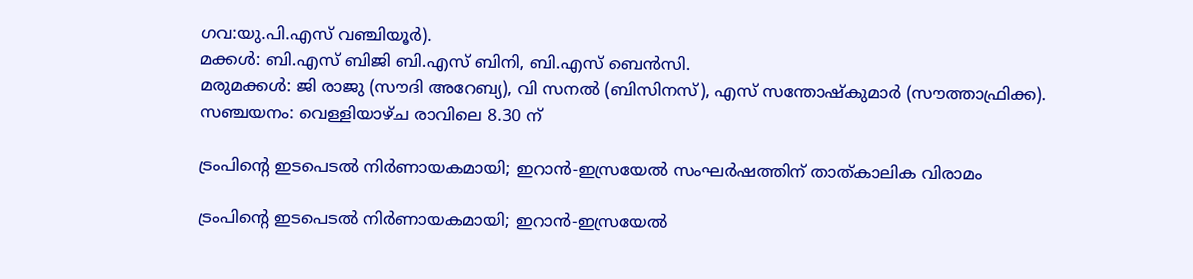ഗവ:യു.പി.എസ് വഞ്ചിയൂർ).
മക്കൾ: ബി.എസ് ബിജി ബി.എസ് ബിനി, ബി.എസ് ബെൻസി.
മരുമക്കൾ: ജി രാജു (സൗദി അറേബ്യ), വി സനൽ (ബിസിനസ്), എസ് സന്തോഷ്കുമാർ (സൗത്താഫ്രിക്ക).
സഞ്ചയനം: വെള്ളിയാഴ്‌ച രാവിലെ 8.30 ന്

ട്രംപിന്റെ ഇടപെടല്‍ നിര്‍ണായകമായി; ഇറാന്‍-ഇസ്രയേല്‍ സംഘര്‍ഷത്തിന് താത്കാലിക വിരാമം

ട്രംപിന്റെ ഇടപെടല്‍ നിര്‍ണായകമായി; ഇറാന്‍-ഇസ്രയേല്‍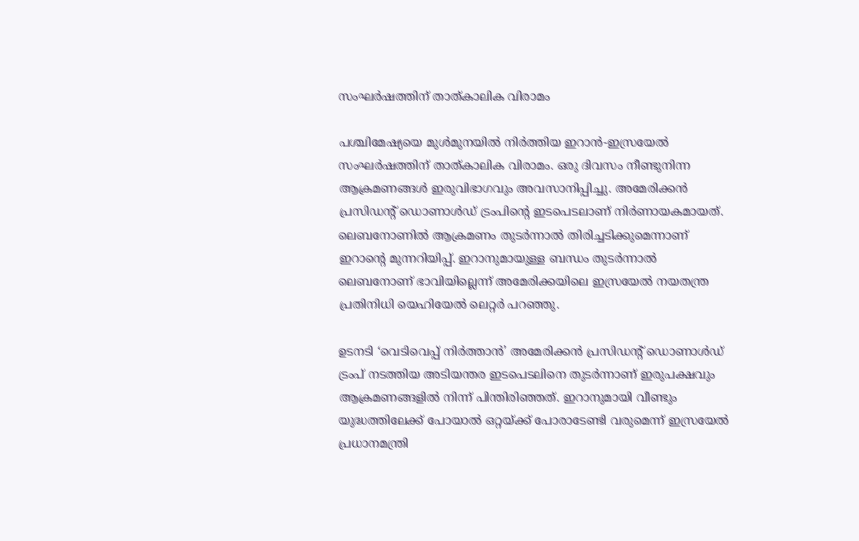സംഘര്‍ഷത്തിന് താത്കാലിക വിരാമം

പശ്ചിമേഷ്യയെ മുള്‍മുനയില്‍ നിര്‍ത്തിയ ഇറാന്‍-ഇസ്രയേല്‍ സംഘര്‍ഷത്തിന് താത്കാലിക വിരാമം. ഒരു ദിവസം നീണ്ടുനിന്ന ആക്രമണങ്ങള്‍ ഇരുവിഭാഗവും അവസാനിപ്പിച്ചു. അമേരിക്കന്‍ പ്രസിഡന്റ് ഡൊണാള്‍ഡ് ട്രംപിന്റെ ഇടപെടലാണ് നിര്‍ണായകമായത്. ലെബനോണില്‍ ആക്രമണം തുടര്‍ന്നാല്‍ തിരിച്ചടിക്കുമെന്നാണ് ഇറാന്റെ മുന്നറിയിപ്പ്. ഇറാനുമായുള്ള ബന്ധം തുടര്‍ന്നാല്‍ ലെബനോണ് ഭാവിയില്ലെന്ന് അമേരിക്കയിലെ ഇസ്രയേല്‍ നയതന്ത്ര പ്രതിനിധി യെഹിയേല്‍ ലെറ്റര്‍ പറഞ്ഞു.

ഉടനടി ‘വെടിവെപ്പ് നിര്‍ത്താന്‍’ അമേരിക്കന്‍ പ്രസിഡന്റ് ഡൊണാള്‍ഡ് ട്രംപ് നടത്തിയ അടിയന്തര ഇടപെടലിനെ തുടര്‍ന്നാണ് ഇരുപക്ഷവും ആക്രമണങ്ങളില്‍ നിന്ന് പിന്തിരിഞ്ഞത്. ഇറാനുമായി വീണ്ടും യുദ്ധത്തിലേക്ക് പോയാല്‍ ഒറ്റയ്ക്ക് പോരാടേണ്ടി വരുമെന്ന് ഇസ്രയേല്‍ പ്രധാനമന്ത്രി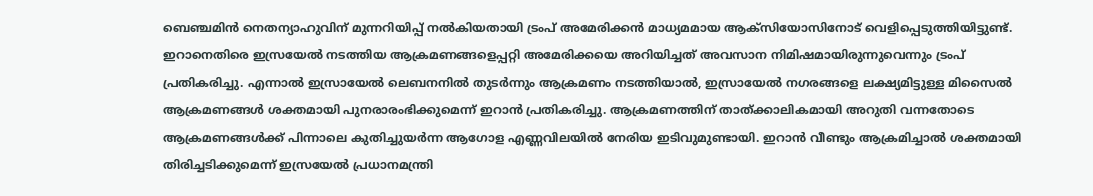ബെഞ്ചമിന്‍ നെതന്യാഹുവിന് മുന്നറിയിപ്പ് നല്‍കിയതായി ട്രംപ് അമേരിക്കന്‍ മാധ്യമമായ ആക്സിയോസിനോട് വെളിപ്പെടുത്തിയിട്ടുണ്ട്. ഇറാനെതിരെ ഇസ്രയേല്‍ നടത്തിയ ആക്രമണങ്ങളെപ്പറ്റി അമേരിക്കയെ അറിയിച്ചത് അവസാന നിമിഷമായിരുന്നുവെന്നും ട്രംപ് പ്രതികരിച്ചു. എന്നാല്‍ ഇസ്രായേല്‍ ലെബനനില്‍ തുടര്‍ന്നും ആക്രമണം നടത്തിയാല്‍, ഇസ്രായേല്‍ നഗരങ്ങളെ ലക്ഷ്യമിട്ടുള്ള മിസൈല്‍ ആക്രമണങ്ങള്‍ ശക്തമായി പുനരാരംഭിക്കുമെന്ന് ഇറാന്‍ പ്രതികരിച്ചു. ആക്രമണത്തിന് താത്ക്കാലികമായി അറുതി വന്നതോടെ ആക്രമണങ്ങള്‍ക്ക് പിന്നാലെ കുതിച്ചുയര്‍ന്ന ആഗോള എണ്ണവിലയില്‍ നേരിയ ഇടിവുമുണ്ടായി. ഇറാന്‍ വീണ്ടും ആക്രമിച്ചാല്‍ ശക്തമായി തിരിച്ചടിക്കുമെന്ന് ഇസ്രയേല്‍ പ്രധാനമന്ത്രി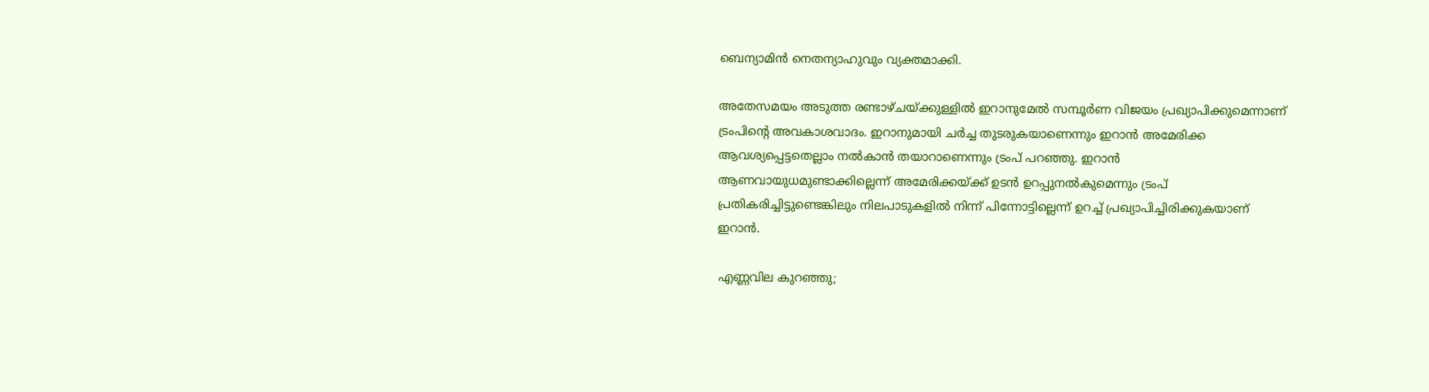ബെന്യാമിന്‍ നെതന്യാഹുവും വ്യക്തമാക്കി.

അതേസമയം അടുത്ത രണ്ടാഴ്ചയ്ക്കുള്ളില്‍ ഇറാനുമേല്‍ സമ്പൂര്‍ണ വിജയം പ്രഖ്യാപിക്കുമെന്നാണ് ട്രംപിന്റെ അവകാശവാദം. ഇറാനുമായി ചര്‍ച്ച തുടരുകയാണെന്നും ഇറാന്‍ അമേരിക്ക ആവശ്യപ്പെട്ടതെല്ലാം നല്‍കാന്‍ തയാറാണെന്നും ട്രംപ് പറഞ്ഞു. ഇറാന്‍ ആണവായുധമുണ്ടാക്കില്ലെന്ന് അമേരിക്കയ്ക്ക് ഉടന്‍ ഉറപ്പുനല്‍കുമെന്നും ട്രംപ് പ്രതികരിച്ചിട്ടുണ്ടെങ്കിലും നിലപാടുകളില്‍ നിന്ന് പിന്നോട്ടില്ലെന്ന് ഉറച്ച് പ്രഖ്യാപിച്ചിരിക്കുകയാണ് ഇറാന്‍.

എണ്ണവില കുറഞ്ഞു;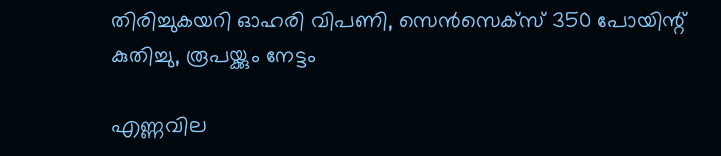തിരിച്ചുകയറി ഓഹരി വിപണി, സെന്‍സെക്‌സ് 350 പോയിന്റ് കുതിച്ചു, രൂപയ്ക്കും നേട്ടം

എണ്ണവില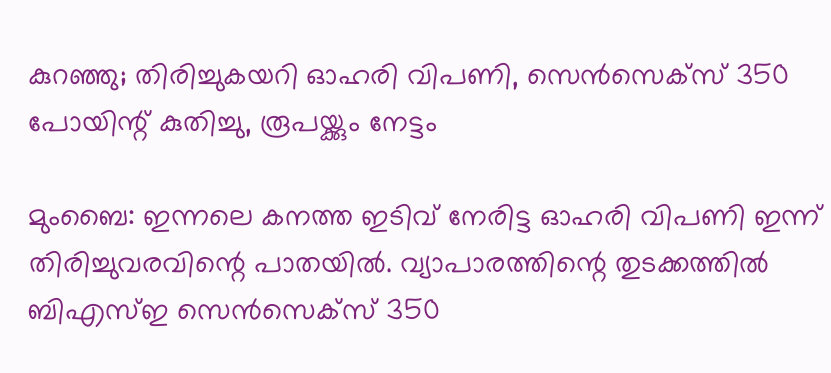കുറഞ്ഞു; തിരിച്ചുകയറി ഓഹരി വിപണി, സെന്‍സെക്‌സ് 350 പോയിന്റ് കുതിച്ചു, രൂപയ്ക്കും നേട്ടം

മുംബൈ: ഇന്നലെ കനത്ത ഇടിവ് നേരിട്ട ഓഹരി വിപണി ഇന്ന് തിരിച്ചുവരവിന്റെ പാതയില്‍. വ്യാപാരത്തിന്റെ തുടക്കത്തില്‍ ബിഎസ്ഇ സെന്‍സെക്‌സ് 350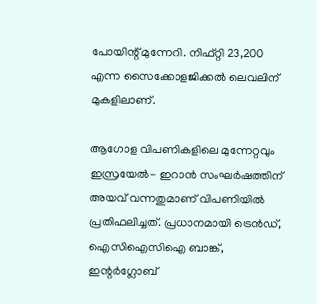പോയിന്റ് മുന്നേറി. നിഫ്റ്റി 23,200 എന്ന സൈക്കോളജിക്കല്‍ ലെവലിന് മുകളിലാണ്.

ആഗോള വിപണികളിലെ മുന്നേറ്റവും ഇസ്രയേല്‍- ഇറാന്‍ സംഘര്‍ഷത്തിന് അയവ് വന്നതുമാണ് വിപണിയില്‍ പ്രതിഫലിച്ചത്. പ്രധാനമായി ട്രെന്‍ഡ്, ഐസിഐസിഐ ബാങ്ക്, ഇന്റര്‍ഗ്ലോബ്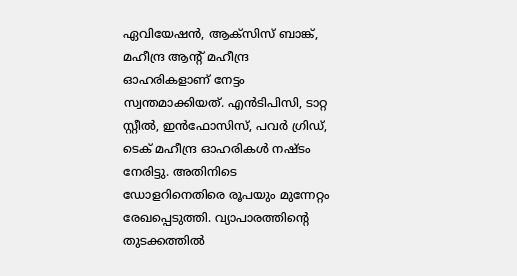ഏവിയേഷന്‍, ആക്‌സിസ് ബാങ്ക്, മഹീന്ദ്ര ആന്റ് മഹീന്ദ്ര ഓഹരികളാണ് നേട്ടം സ്വന്തമാക്കിയത്. എന്‍ടിപിസി, ടാറ്റ സ്റ്റീല്‍, ഇന്‍ഫോസിസ്, പവര്‍ ഗ്രിഡ്, ടെക് മഹീന്ദ്ര ഓഹരികള്‍ നഷ്ടം നേരിട്ടു. അതിനിടെ ഡോളറിനെതിരെ രൂപയും മുന്നേറ്റം രേഖപ്പെടുത്തി. വ്യാപാരത്തിന്റെ തുടക്കത്തില്‍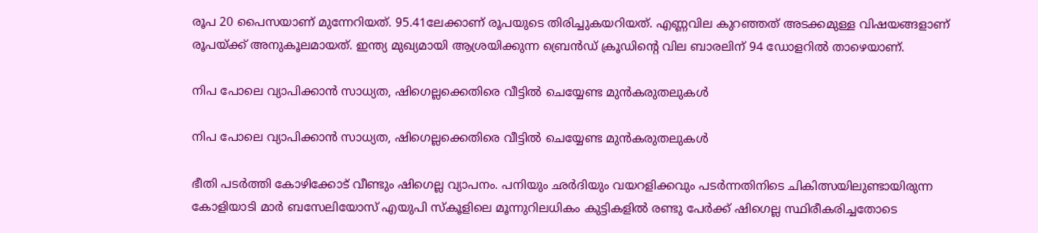രൂപ 20 പൈസയാണ് മുന്നേറിയത്. 95.41ലേക്കാണ് രൂപയുടെ തിരിച്ചുകയറിയത്. എണ്ണവില കുറഞ്ഞത് അടക്കമുള്ള വിഷയങ്ങളാണ് രൂപയ്ക്ക് അനുകൂലമായത്. ഇന്ത്യ മുഖ്യമായി ആശ്രയിക്കുന്ന ബ്രെന്‍ഡ് ക്രൂഡിന്റെ വില ബാരലിന് 94 ഡോളറില്‍ താഴെയാണ്.

നിപ പോലെ വ്യാപിക്കാൻ സാധ്യത, ഷിഗെല്ലക്കെതിരെ വീട്ടിൽ ചെയ്യേണ്ട മുൻകരുതലുകൾ

നിപ പോലെ വ്യാപിക്കാൻ സാധ്യത, ഷിഗെല്ലക്കെതിരെ വീട്ടിൽ ചെയ്യേണ്ട മുൻകരുതലുകൾ

ഭീതി പടർത്തി കോഴിക്കോട് വീണ്ടും ഷിഗെല്ല വ്യാപനം. പനിയും ഛർദിയും വയറളിക്കവും പടർന്നതിനിടെ ചികിത്സയിലുണ്ടായിരുന്ന കോളിയാടി മാർ ബസേലിയോസ് എയുപി സ്‌കൂളിലെ മൂന്നുറിലധികം കുട്ടികളിൽ രണ്ടു പേർക്ക് ഷിഗെല്ല സ്ഥിരീകരിച്ചതോടെ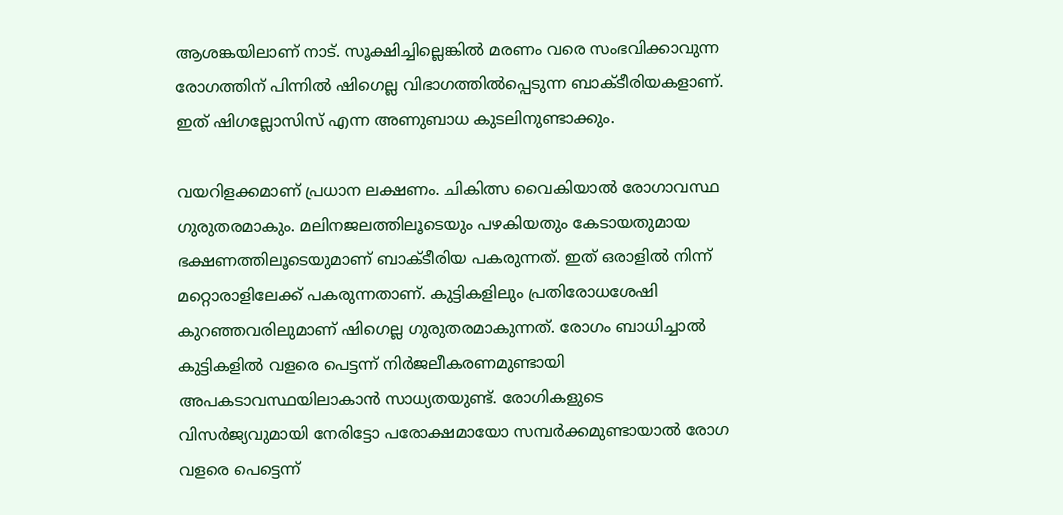ആശങ്കയിലാണ് നാട്. സൂക്ഷിച്ചില്ലെങ്കിൽ മരണം വരെ സംഭവിക്കാവുന്ന രോഗത്തിന് പിന്നിൽ ഷിഗെല്ല വിഭാഗത്തിൽപ്പെടുന്ന ബാക്ടീരിയകളാണ്. ഇത് ഷിഗല്ലോസിസ് എന്ന അണുബാധ കുടലിനുണ്ടാക്കും.

വയറിളക്കമാണ് പ്രധാന ലക്ഷണം. ചികിത്സ വൈകിയാൽ രോഗാവസ്ഥ ഗുരുതരമാകും. മലിനജലത്തിലൂടെയും പഴകിയതും കേടായതുമായ ഭക്ഷണത്തിലൂടെയുമാണ് ബാക്ടീരിയ പകരുന്നത്. ഇത് ഒരാളിൽ നിന്ന് മറ്റൊരാളിലേക്ക് പകരുന്നതാണ്. കുട്ടികളിലും പ്രതിരോധശേഷി കുറഞ്ഞവരിലുമാണ് ഷിഗെല്ല ഗുരുതരമാകുന്നത്. രോഗം ബാധിച്ചാൽ കുട്ടികളിൽ വളരെ പെട്ടന്ന് നിർജലീകരണമുണ്ടായി അപകടാവസ്ഥയിലാകാൻ സാധ്യതയുണ്ട്. രോഗികളുടെ വിസർജ്യവുമായി നേരിട്ടോ പരോക്ഷമായോ സമ്പർക്കമുണ്ടായാൽ രോഗ വളരെ പെട്ടെന്ന്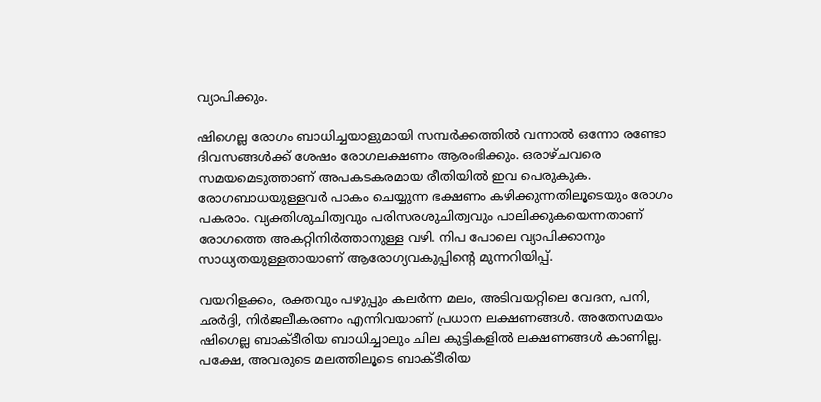വ്യാപിക്കും.

ഷിഗെല്ല രോഗം ബാധിച്ചയാളുമായി സമ്പർക്കത്തിൽ വന്നാൽ ഒന്നോ രണ്ടോ ദിവസങ്ങൾക്ക് ശേഷം രോഗലക്ഷണം ആരംഭിക്കും. ഒരാഴ്ചവരെ സമയമെടുത്താണ് അപകടകരമായ രീതിയിൽ ഇവ പെരുകുക. രോഗബാധയുള്ളവർ പാകം ചെയ്യുന്ന ഭക്ഷണം കഴിക്കുന്നതിലൂടെയും രോഗം പകരാം. വ്യക്തിശുചിത്വവും പരിസരശുചിത്വവും പാലിക്കുകയെന്നതാണ് രോഗത്തെ അകറ്റിനിർത്താനുള്ള വഴി. നിപ പോലെ വ്യാപിക്കാനും സാധ്യതയുള്ളതായാണ് ആരോഗ്യവകുപ്പിന്റെ മുന്നറിയിപ്പ്.

വയറിളക്കം, രക്തവും പഴുപ്പും കലർന്ന മലം, അടിവയറ്റിലെ വേദന, പനി, ഛർദ്ദി, നിർജലീകരണം എന്നിവയാണ് പ്രധാന ലക്ഷണങ്ങൾ. അതേസമയം ഷിഗെല്ല ബാക്ടീരിയ ബാധിച്ചാലും ചില കുട്ടികളിൽ ലക്ഷണങ്ങൾ കാണില്ല. പക്ഷേ, അവരുടെ മലത്തിലൂടെ ബാക്ടീരിയ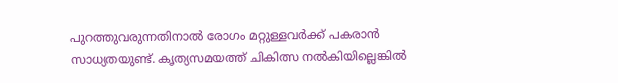പുറത്തുവരുന്നതിനാൽ രോഗം മറ്റുള്ളവർക്ക് പകരാൻ സാധ്യതയുണ്ട്. കൃത്യസമയത്ത് ചികിത്സ നൽകിയില്ലെങ്കിൽ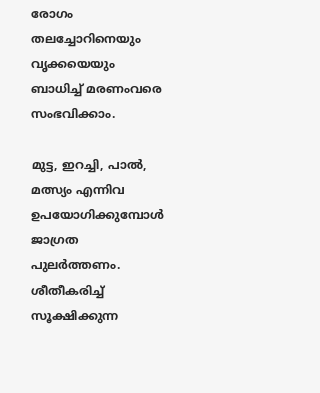രോഗം തലച്ചോറിനെയും വൃക്കയെയും ബാധിച്ച് മരണംവരെ സംഭവിക്കാം.

മുട്ട, ഇറച്ചി, പാൽ, മത്സ്യം എന്നിവ ഉപയോഗിക്കുമ്പോൾ ജാഗ്രത പുലർത്തണം. ശീതീകരിച്ച് സൂക്ഷിക്കുന്ന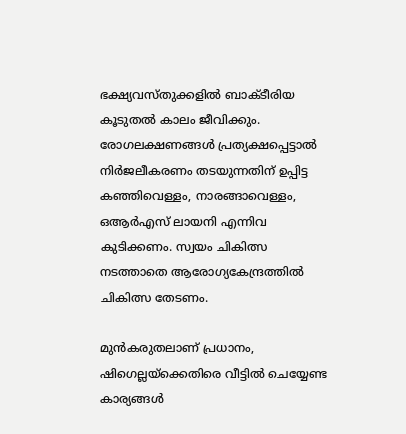ഭക്ഷ്യവസ്തുക്കളിൽ ബാക്ടീരിയ കൂടുതൽ കാലം ജീവിക്കും. രോഗലക്ഷണങ്ങൾ പ്രത്യക്ഷപ്പെട്ടാൽ നിർജലീകരണം തടയുന്നതിന് ഉപ്പിട്ട കഞ്ഞിവെള്ളം, നാരങ്ങാവെള്ളം, ഒആർഎസ് ലായനി എന്നിവ കുടിക്കണം. സ്വയം ചികിത്സ നടത്താതെ ആരോഗ്യകേന്ദ്രത്തിൽ ചികിത്സ തേടണം.

മുൻകരുതലാണ് പ്രധാനം, ഷിഗെല്ലയ്ക്കെതിരെ വീട്ടിൽ ചെയ്യേണ്ട കാര്യങ്ങൾ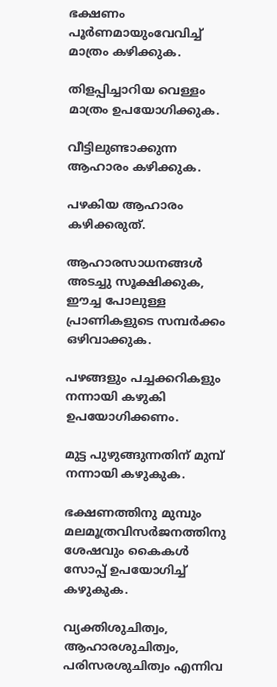ഭക്ഷണം പൂർണമായുംവേവിച്ച് മാത്രം കഴിക്കുക.

തിളപ്പിച്ചാറിയ വെള്ളം മാത്രം ഉപയോഗിക്കുക.

വീട്ടിലുണ്ടാക്കുന്ന ആഹാരം കഴിക്കുക.

പഴകിയ ആഹാരം കഴിക്കരുത്.

ആഹാരസാധനങ്ങൾ അടച്ചു സൂക്ഷിക്കുക, ഈച്ച പോലുള്ള പ്രാണികളുടെ സമ്പർക്കം ഒഴിവാക്കുക.

പഴങ്ങളും പച്ചക്കറികളും നന്നായി കഴുകി ഉപയോഗിക്കണം.

മുട്ട പുഴുങ്ങുന്നതിന് മുമ്പ് നന്നായി കഴുകുക.

ഭക്ഷണത്തിനു മുമ്പും മലമൂത്രവിസർജനത്തിനു ശേഷവും കൈകൾ സോപ്പ് ഉപയോഗിച്ച് കഴുകുക.

വ്യക്തിശുചിത്വം, ആഹാരശുചിത്വം, പരിസരശുചിത്വം എന്നിവ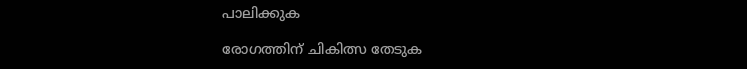പാലിക്കുക

രോഗത്തിന് ചികിത്സ തേടുക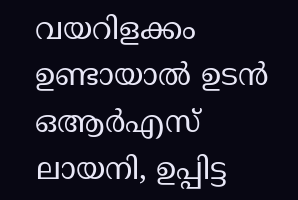വയറിളക്കം ഉണ്ടായാൽ ഉടൻ ഒആർഎസ് ലായനി, ഉപ്പിട്ട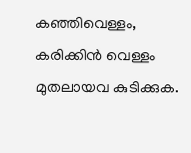കഞ്ഞിവെള്ളം, കരിക്കിൻ വെള്ളം മുതലായവ കുടിക്കുക.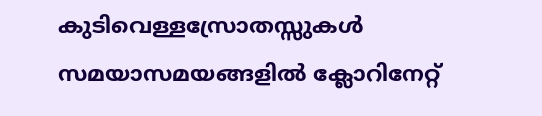കുടിവെള്ളസ്രോതസ്സുകൾ സമയാസമയങ്ങളിൽ ക്ലോറിനേറ്റ്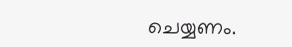ചെയ്യണം.